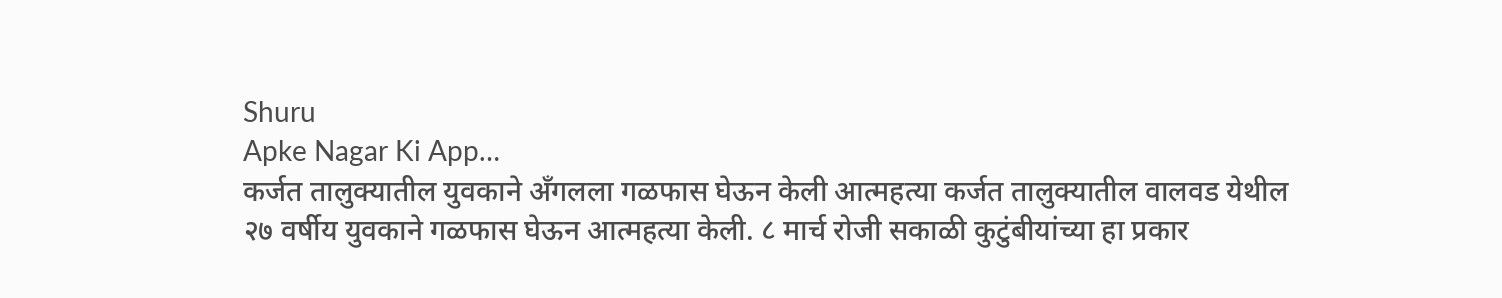Shuru
Apke Nagar Ki App…
कर्जत तालुक्यातील युवकाने अँगलला गळफास घेऊन केली आत्महत्या कर्जत तालुक्यातील वालवड येथील २७ वर्षीय युवकाने गळफास घेऊन आत्महत्या केली. ८ मार्च रोजी सकाळी कुटुंबीयांच्या हा प्रकार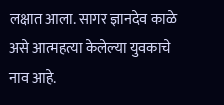लक्षात आला. सागर ज्ञानदेव काळे असे आत्महत्या केलेल्या युवकाचे नाव आहे.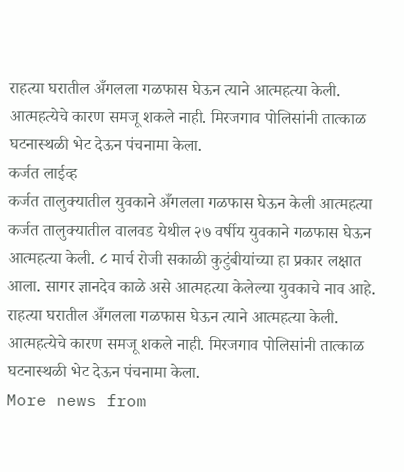राहत्या घरातील अँगलला गळफास घेऊन त्याने आत्महत्या केली. आत्महत्येचे कारण समजू शकले नाही. मिरजगाव पोलिसांनी तात्काळ घटनास्थळी भेट देऊन पंचनामा केला.
कर्जत लाईव्ह
कर्जत तालुक्यातील युवकाने अँगलला गळफास घेऊन केली आत्महत्या कर्जत तालुक्यातील वालवड येथील २७ वर्षीय युवकाने गळफास घेऊन आत्महत्या केली. ८ मार्च रोजी सकाळी कुटुंबीयांच्या हा प्रकार लक्षात आला. सागर ज्ञानदेव काळे असे आत्महत्या केलेल्या युवकाचे नाव आहे. राहत्या घरातील अँगलला गळफास घेऊन त्याने आत्महत्या केली. आत्महत्येचे कारण समजू शकले नाही. मिरजगाव पोलिसांनी तात्काळ घटनास्थळी भेट देऊन पंचनामा केला.
More news from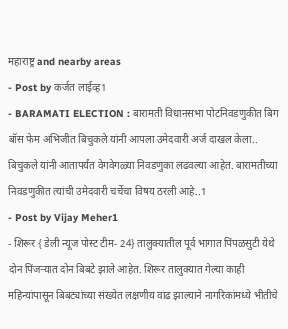महाराष्ट्र and nearby areas
- Post by कर्जत लाईव्ह1
- BARAMATI ELECTION : बारामती विधानसभा पोटनिवडणुकीत बिग बॉस फेम अभिजीत बिचुकले यांनी आपला उमेदवारी अर्ज दाखल केला.. बिचुकले यांनी आतापर्यंत वेगवेगळ्या निवडणुका लढवल्या आहेत. बारामतीच्या निवडणुकीत त्यांची उमेदवारी चर्चेचा विषय ठरली आहे..1
- Post by Vijay Meher1
- शिरूर { डेली न्यूज पोस्ट टीम- 24} तालुक्यातील पूर्व भागात पिंपळसुटी येथे दोन पिंजऱ्यात दोन बिबटे झाले आहेत. शिरूर तालुक्यात गेल्या काही महिन्यांपासून बिबट्यांच्या संख्येत लक्षणीय वाढ झाल्याने नागरिकांमध्ये भीतीचे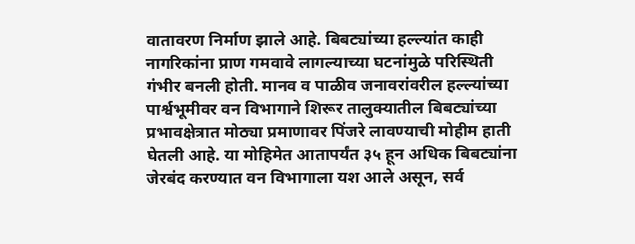वातावरण निर्माण झाले आहे. बिबट्यांच्या हल्ल्यांत काही नागरिकांना प्राण गमवावे लागल्याच्या घटनांमुळे परिस्थिती गंभीर बनली होती. मानव व पाळीव जनावरांवरील हल्ल्यांच्या पार्श्वभूमीवर वन विभागाने शिरूर तालुक्यातील बिबट्यांच्या प्रभावक्षेत्रात मोठ्या प्रमाणावर पिंजरे लावण्याची मोहीम हाती घेतली आहे. या मोहिमेत आतापर्यंत ३५ हून अधिक बिबट्यांना जेरबंद करण्यात वन विभागाला यश आले असून, सर्व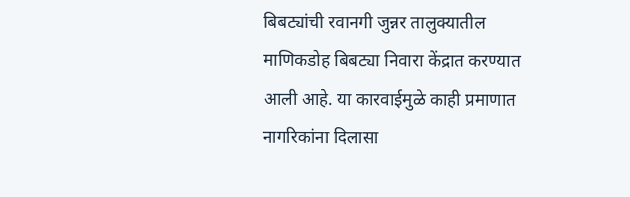बिबट्यांची रवानगी जुन्नर तालुक्यातील माणिकडोह बिबट्या निवारा केंद्रात करण्यात आली आहे. या कारवाईमुळे काही प्रमाणात नागरिकांना दिलासा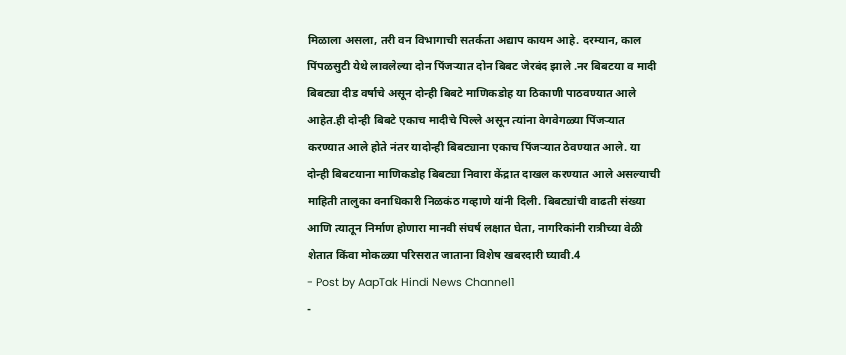मिळाला असला, तरी वन विभागाची सतर्कता अद्याप कायम आहे. दरम्यान, काल पिंपळसुटी येथे लावलेल्या दोन पिंजऱ्यात दोन बिबट जेरबंद झाले .नर बिबटया व मादी बिबट्या दीड वर्षाचे असून दोन्ही बिबटे माणिकडोह या ठिकाणी पाठवण्यात आले आहेत.ही दोन्ही बिबटे एकाच मादीचे पिल्ले असून त्यांना वेगवेगळ्या पिंजऱ्यात करण्यात आले होते नंतर यादोन्ही बिबट्याना एकाच पिंजऱ्यात ठेवण्यात आले. या दोन्ही बिबटयाना माणिकडोह बिबट्या निवारा केंद्रात दाखल करण्यात आले असल्याची माहिती तालुका वनाधिकारी निळकंठ गव्हाणे यांनी दिली. बिबट्यांची वाढती संख्या आणि त्यातून निर्माण होणारा मानवी संघर्ष लक्षात घेता, नागरिकांनी रात्रीच्या वेळी शेतात किंवा मोकळ्या परिसरात जाताना विशेष खबरदारी घ्यावी.4
- Post by AapTak Hindi News Channel1
-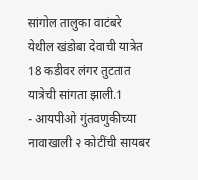सांगोल तालुका वाटंबरे येथील खंडोबा देवाची यात्रेत 18 कडीवर लंगर तुटतात यात्रेची सांगता झाली.1
- आयपीओ गुंतवणुकीच्या नावाखाली २ कोटींची सायबर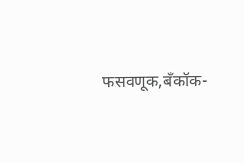फसवणूक,बँकॉक-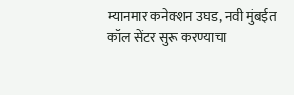म्यानमार कनेक्शन उघड, नवी मुंबईत कॉल सेंटर सुरू करण्याचा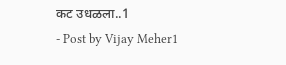कट उधळला..1
- Post by Vijay Meher1